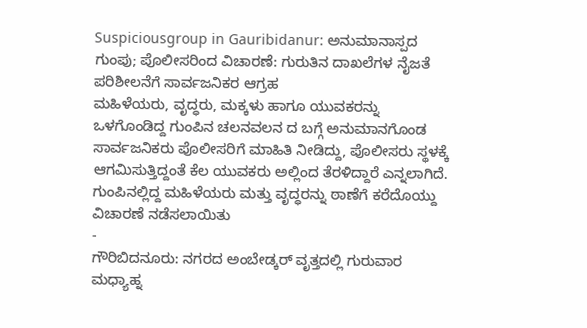Suspiciousgroup in Gauribidanur: ಅನುಮಾನಾಸ್ಪದ ಗುಂಪು; ಪೊಲೀಸರಿಂದ ವಿಚಾರಣೆ: ಗುರುತಿನ ದಾಖಲೆಗಳ ನೈಜತೆ ಪರಿಶೀಲನೆಗೆ ಸಾರ್ವಜನಿಕರ ಆಗ್ರಹ
ಮಹಿಳೆಯರು, ವೃದ್ಧರು, ಮಕ್ಕಳು ಹಾಗೂ ಯುವಕರನ್ನು ಒಳಗೊಂಡಿದ್ದ ಗುಂಪಿನ ಚಲನವಲನ ದ ಬಗ್ಗೆ ಅನುಮಾನಗೊಂಡ ಸಾರ್ವಜನಿಕರು ಪೊಲೀಸರಿಗೆ ಮಾಹಿತಿ ನೀಡಿದ್ದು, ಪೊಲೀಸರು ಸ್ಥಳಕ್ಕೆ ಆಗಮಿಸುತ್ತಿದ್ದಂತೆ ಕೆಲ ಯುವಕರು ಅಲ್ಲಿಂದ ತೆರಳಿದ್ದಾರೆ ಎನ್ನಲಾಗಿದೆ. ಗುಂಪಿನಲ್ಲಿದ್ದ ಮಹಿಳೆಯರು ಮತ್ತು ವೃದ್ಧರನ್ನು ಠಾಣೆಗೆ ಕರೆದೊಯ್ದು ವಿಚಾರಣೆ ನಡೆಸಲಾಯಿತು
-
ಗೌರಿಬಿದನೂರು: ನಗರದ ಅಂಬೇಡ್ಕರ್ ವೃತ್ತದಲ್ಲಿ ಗುರುವಾರ ಮಧ್ಯಾಹ್ನ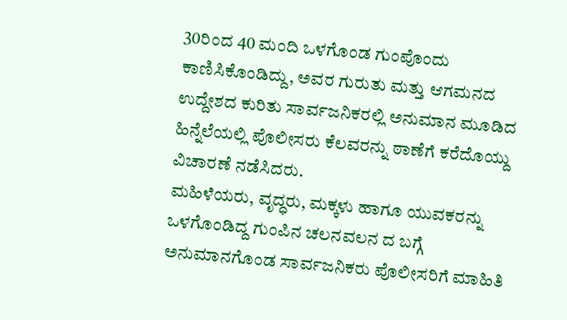30ರಿಂದ 40 ಮಂದಿ ಒಳಗೊಂಡ ಗುಂಪೊಂದು ಕಾಣಿಸಿಕೊಂಡಿದ್ದು, ಅವರ ಗುರುತು ಮತ್ತು ಆಗಮನದ ಉದ್ದೇಶದ ಕುರಿತು ಸಾರ್ವಜನಿಕರಲ್ಲಿ ಅನುಮಾನ ಮೂಡಿದ ಹಿನ್ನೆಲೆಯಲ್ಲಿ ಪೊಲೀಸರು ಕೆಲವರನ್ನು ಠಾಣೆಗೆ ಕರೆದೊಯ್ದು ವಿಚಾರಣೆ ನಡೆಸಿದರು.
ಮಹಿಳೆಯರು, ವೃದ್ಧರು, ಮಕ್ಕಳು ಹಾಗೂ ಯುವಕರನ್ನು ಒಳಗೊಂಡಿದ್ದ ಗುಂಪಿನ ಚಲನವಲನ ದ ಬಗ್ಗೆ ಅನುಮಾನಗೊಂಡ ಸಾರ್ವಜನಿಕರು ಪೊಲೀಸರಿಗೆ ಮಾಹಿತಿ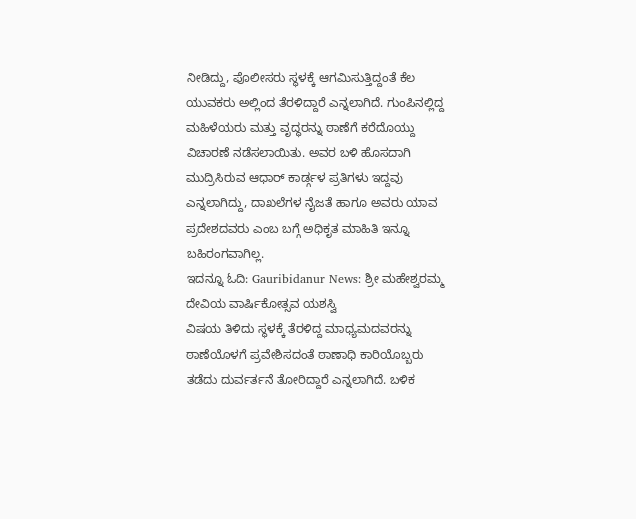ನೀಡಿದ್ದು, ಪೊಲೀಸರು ಸ್ಥಳಕ್ಕೆ ಆಗಮಿಸುತ್ತಿದ್ದಂತೆ ಕೆಲ ಯುವಕರು ಅಲ್ಲಿಂದ ತೆರಳಿದ್ದಾರೆ ಎನ್ನಲಾಗಿದೆ. ಗುಂಪಿನಲ್ಲಿದ್ದ ಮಹಿಳೆಯರು ಮತ್ತು ವೃದ್ಧರನ್ನು ಠಾಣೆಗೆ ಕರೆದೊಯ್ದು ವಿಚಾರಣೆ ನಡೆಸಲಾಯಿತು. ಅವರ ಬಳಿ ಹೊಸದಾಗಿ ಮುದ್ರಿಸಿರುವ ಆಧಾರ್ ಕಾರ್ಡ್ಗಳ ಪ್ರತಿಗಳು ಇದ್ದವು ಎನ್ನಲಾಗಿದ್ದು, ದಾಖಲೆಗಳ ನೈಜತೆ ಹಾಗೂ ಅವರು ಯಾವ ಪ್ರದೇಶದವರು ಎಂಬ ಬಗ್ಗೆ ಅಧಿಕೃತ ಮಾಹಿತಿ ಇನ್ನೂ ಬಹಿರಂಗವಾಗಿಲ್ಲ.
ಇದನ್ನೂ ಓದಿ: Gauribidanur News: ಶ್ರೀ ಮಹೇಶ್ವರಮ್ಮ ದೇವಿಯ ವಾರ್ಷಿಕೋತ್ಸವ ಯಶಸ್ವಿ
ವಿಷಯ ತಿಳಿದು ಸ್ಥಳಕ್ಕೆ ತೆರಳಿದ್ದ ಮಾಧ್ಯಮದವರನ್ನು ಠಾಣೆಯೊಳಗೆ ಪ್ರವೇಶಿಸದಂತೆ ಠಾಣಾಧಿ ಕಾರಿಯೊಬ್ಬರು ತಡೆದು ದುರ್ವರ್ತನೆ ತೋರಿದ್ದಾರೆ ಎನ್ನಲಾಗಿದೆ. ಬಳಿಕ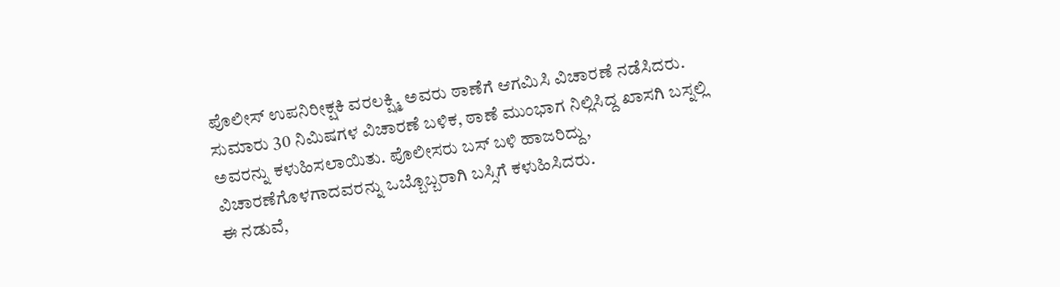ಪೊಲೀಸ್ ಉಪನಿರೀಕ್ಷಕಿ ವರಲಕ್ಷ್ಮಿ ಅವರು ಠಾಣೆಗೆ ಆಗಮಿಸಿ ವಿಚಾರಣೆ ನಡೆಸಿದರು.
ಸುಮಾರು 30 ನಿಮಿಷಗಳ ವಿಚಾರಣೆ ಬಳಿಕ, ಠಾಣೆ ಮುಂಭಾಗ ನಿಲ್ಲಿಸಿದ್ದ ಖಾಸಗಿ ಬಸ್ನಲ್ಲಿ ಅವರನ್ನು ಕಳುಹಿಸಲಾಯಿತು. ಪೊಲೀಸರು ಬಸ್ ಬಳಿ ಹಾಜರಿದ್ದು, ವಿಚಾರಣೆಗೊಳಗಾದವರನ್ನು ಒಬ್ಬೊಬ್ಬರಾಗಿ ಬಸ್ಸಿಗೆ ಕಳುಹಿಸಿದರು.
ಈ ನಡುವೆ,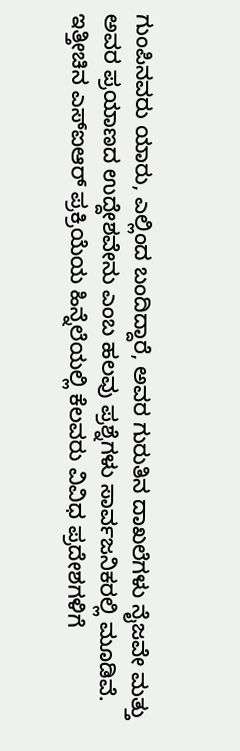ಗುಂಪಿನವರು ಯಾರು, ಎಲ್ಲಿಂದ ಬಂದಿದ್ದಾರೆ, ಅವರ ಗುರುತಿನ ದಾಖಲೆಗಳು ನೈಜವೇ ಮತ್ತು ಅವರ ಪ್ರಯಾಣದ ಉದ್ದೇಶವೇನು ಎಂಬ ಹಲವು ಪ್ರಶ್ನೆಗಳು ಸಾರ್ವಜನಿಕರಲ್ಲಿ ಮೂಡಿವೆ. ಇತ್ತೀಚಿನ ಎಸ್ಐಆರ್ ಪ್ರಕ್ರಿಯೆಯ ಹಿನ್ನೆಲೆಯಲ್ಲಿ ಕೆಲವರು ವಿವಿಧ ಪ್ರದೇಶಗಳಿಗೆ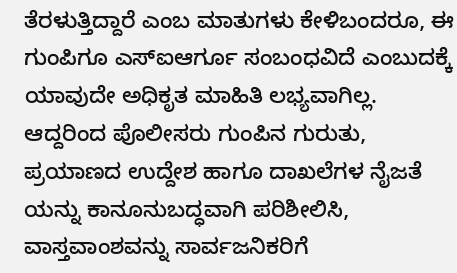ತೆರಳುತ್ತಿದ್ದಾರೆ ಎಂಬ ಮಾತುಗಳು ಕೇಳಿಬಂದರೂ, ಈ ಗುಂಪಿಗೂ ಎಸ್ಐಆರ್ಗೂ ಸಂಬಂಧವಿದೆ ಎಂಬುದಕ್ಕೆ ಯಾವುದೇ ಅಧಿಕೃತ ಮಾಹಿತಿ ಲಭ್ಯವಾಗಿಲ್ಲ.
ಆದ್ದರಿಂದ ಪೊಲೀಸರು ಗುಂಪಿನ ಗುರುತು, ಪ್ರಯಾಣದ ಉದ್ದೇಶ ಹಾಗೂ ದಾಖಲೆಗಳ ನೈಜತೆ ಯನ್ನು ಕಾನೂನುಬದ್ಧವಾಗಿ ಪರಿಶೀಲಿಸಿ, ವಾಸ್ತವಾಂಶವನ್ನು ಸಾರ್ವಜನಿಕರಿಗೆ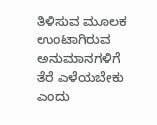ತಿಳಿಸುವ ಮೂಲಕ ಉಂಟಾಗಿರುವ ಅನುಮಾನಗಳಿಗೆ ತೆರೆ ಎಳೆಯಬೇಕು ಎಂದು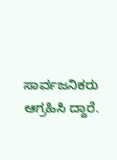ಸಾರ್ವಜನಿಕರು ಆಗ್ರಹಿಸಿ ದ್ದಾರೆ.